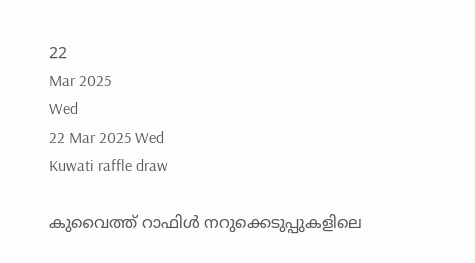22
Mar 2025
Wed
22 Mar 2025 Wed
Kuwati raffle draw

കുവൈത്ത് റാഫിള്‍ നറുക്കെടുപ്പുകളിലെ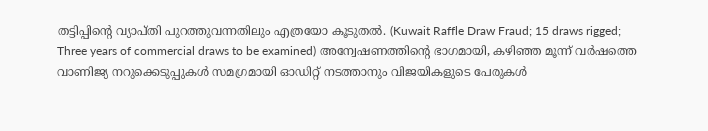തട്ടിപ്പിന്റെ വ്യാപ്തി പുറത്തുവന്നതിലും എത്രയോ കൂടുതല്‍. (Kuwait Raffle Draw Fraud; 15 draws rigged; Three years of commercial draws to be examined) അന്വേഷണത്തിന്റെ ഭാഗമായി, കഴിഞ്ഞ മൂന്ന് വര്‍ഷത്തെ വാണിജ്യ നറുക്കെടുപ്പുകള്‍ സമഗ്രമായി ഓഡിറ്റ് നടത്താനും വിജയികളുടെ പേരുകള്‍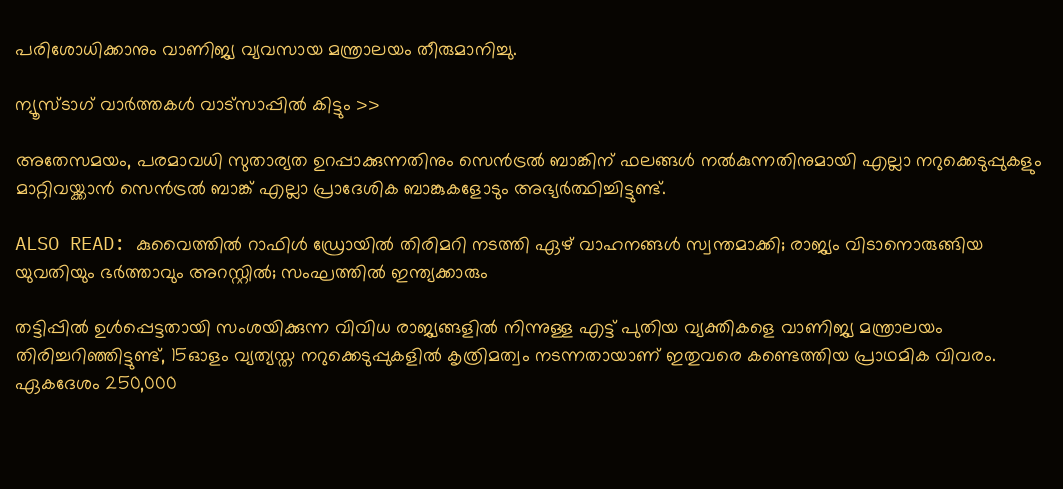പരിശോധിക്കാനും വാണിജ്യ വ്യവസായ മന്ത്രാലയം തീരുമാനിച്ചു.

ന്യൂസ്ടാഗ് വാര്‍ത്തകള്‍ വാട്‌സാപ്പില്‍ കിട്ടും >>

അതേസമയം, പരമാവധി സുതാര്യത ഉറപ്പാക്കുന്നതിനും സെന്‍ട്രല്‍ ബാങ്കിന് ഫലങ്ങള്‍ നല്‍കുന്നതിനുമായി എല്ലാ നറുക്കെടുപ്പുകളും മാറ്റിവയ്ക്കാന്‍ സെന്‍ട്രല്‍ ബാങ്ക് എല്ലാ പ്രാദേശിക ബാങ്കുകളോടും അഭ്യര്‍ത്ഥിച്ചിട്ടുണ്ട്.

ALSO READ: കുവൈത്തില്‍ റാഫിള്‍ ഡ്രോയില്‍ തിരിമറി നടത്തി ഏഴ് വാഹനങ്ങള്‍ സ്വന്തമാക്കി; രാജ്യം വിടാനൊരുങ്ങിയ യുവതിയും ഭര്‍ത്താവും അറസ്റ്റില്‍; സംഘത്തില്‍ ഇന്ത്യക്കാരും

തട്ടിപ്പില്‍ ഉള്‍പ്പെട്ടതായി സംശയിക്കുന്ന വിവിധ രാജ്യങ്ങളില്‍ നിന്നുള്ള എട്ട് പുതിയ വ്യക്തികളെ വാണിജ്യ മന്ത്രാലയം തിരിച്ചറിഞ്ഞിട്ടുണ്ട്, 15ഓളം വ്യത്യസ്ത നറുക്കെടുപ്പുകളില്‍ കൃത്രിമത്വം നടന്നതായാണ് ഇതുവരെ കണ്ടെത്തിയ പ്രാഥമിക വിവരം. ഏകദേശം 250,000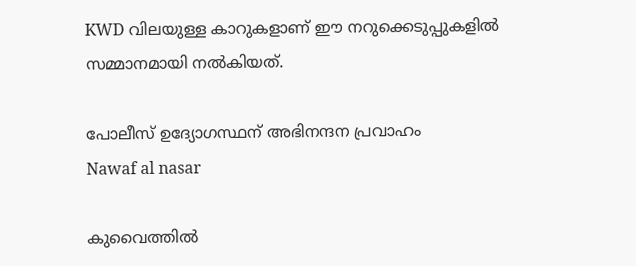KWD വിലയുള്ള കാറുകളാണ് ഈ നറുക്കെടുപ്പുകളില്‍ സമ്മാനമായി നല്‍കിയത്.

പോലീസ് ഉദ്യോഗസ്ഥന് അഭിനന്ദന പ്രവാഹം
Nawaf al nasar

കുവൈത്തില്‍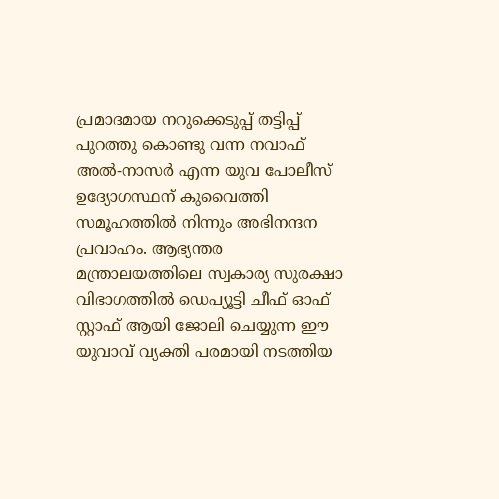പ്രമാദമായ നറുക്കെടുപ്പ് തട്ടിപ്പ് പുറത്തു കൊണ്ടു വന്ന നവാഫ് അല്‍-നാസര്‍ എന്ന യുവ പോലീസ് ഉദ്യോഗസ്ഥന് കുവൈത്തി സമൂഹത്തില്‍ നിന്നും അഭിനന്ദന പ്രവാഹം. ആഭ്യന്തര മന്ത്രാലയത്തിലെ സ്വകാര്യ സുരക്ഷാ വിഭാഗത്തില്‍ ഡെപ്യൂട്ടി ചീഫ് ഓഫ് സ്റ്റാഫ് ആയി ജോലി ചെയ്യുന്ന ഈ യുവാവ് വ്യക്തി പരമായി നടത്തിയ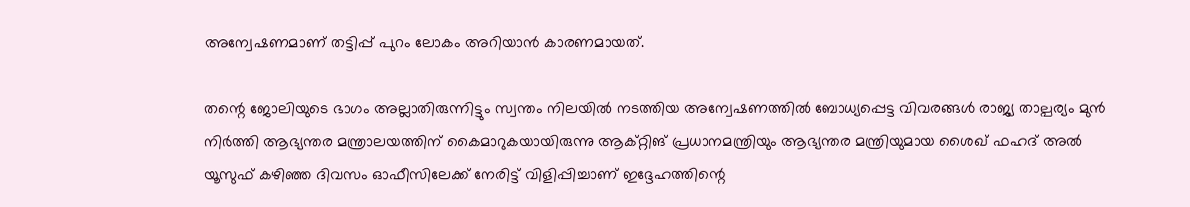അന്വേഷണമാണ് തട്ടിപ്പ് പുറം ലോകം അറിയാന്‍ കാരണമായത്.

തന്റെ ജോലിയുടെ ഭാഗം അല്ലാതിരുന്നിട്ടും സ്വന്തം നിലയില്‍ നടത്തിയ അന്വേഷണത്തില്‍ ബോധ്യപ്പെട്ട വിവരങ്ങള്‍ രാജ്യ താല്പര്യം മുന്‍ നിര്‍ത്തി ആഭ്യന്തര മന്ത്രാലയത്തിന് കൈമാറുകയായിരുന്നു ആക്റ്റിങ് പ്രധാനമന്ത്രിയും ആഭ്യന്തര മന്ത്രിയുമായ ശൈഖ് ഫഹദ് അല്‍ യൂസുഫ് കഴിഞ്ഞ ദിവസം ഓഫീസിലേക്ക് നേരിട്ട് വിളിപ്പിച്ചാണ് ഇദ്ദേഹത്തിന്റെ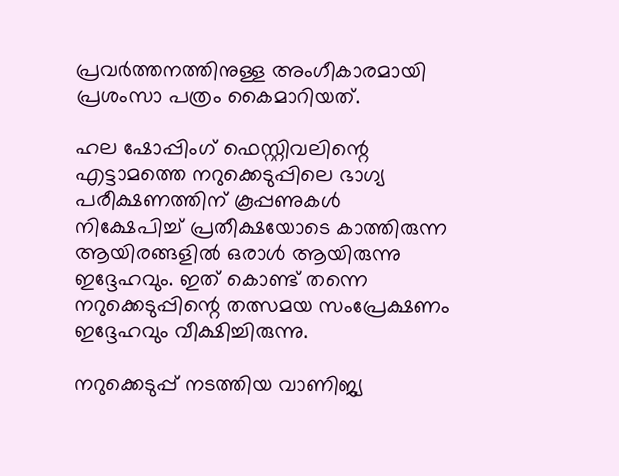പ്രവര്‍ത്തനത്തിനുള്ള അംഗീകാരമായി പ്രശംസാ പത്രം കൈമാറിയത്.

ഹല ഷോപ്പിംഗ് ഫെസ്റ്റിവലിന്റെ എട്ടാമത്തെ നറുക്കെടുപ്പിലെ ഭാഗ്യ പരീക്ഷണത്തിന് കൂപ്പണുകള്‍ നിക്ഷേപിച്ച് പ്രതീക്ഷയോടെ കാത്തിരുന്ന ആയിരങ്ങളില്‍ ഒരാള്‍ ആയിരുന്നു ഇദ്ദേഹവും. ഇത് കൊണ്ട് തന്നെ നറുക്കെടുപ്പിന്റെ തത്സമയ സംപ്രേക്ഷണം ഇദ്ദേഹവും വീക്ഷിച്ചിരുന്നു.

നറുക്കെടുപ്പ് നടത്തിയ വാണിജ്യ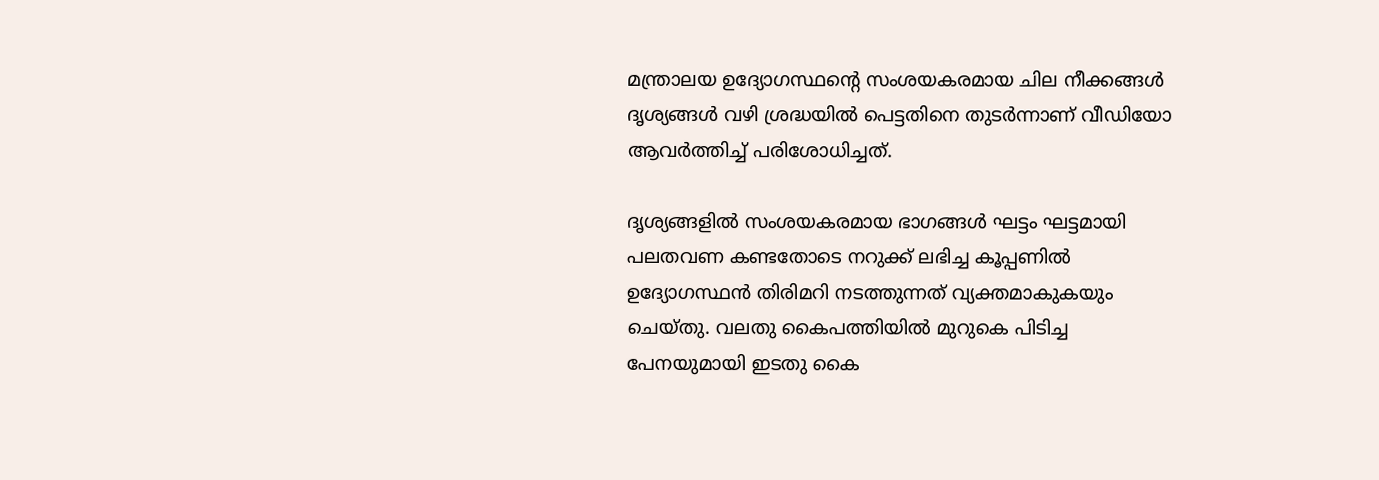മന്ത്രാലയ ഉദ്യോഗസ്ഥന്റെ സംശയകരമായ ചില നീക്കങ്ങള്‍ ദൃശ്യങ്ങള്‍ വഴി ശ്രദ്ധയില്‍ പെട്ടതിനെ തുടര്‍ന്നാണ് വീഡിയോ ആവര്‍ത്തിച്ച് പരിശോധിച്ചത്.

ദൃശ്യങ്ങളില്‍ സംശയകരമായ ഭാഗങ്ങള്‍ ഘട്ടം ഘട്ടമായി പലതവണ കണ്ടതോടെ നറുക്ക് ലഭിച്ച കൂപ്പണില്‍ ഉദ്യോഗസ്ഥന്‍ തിരിമറി നടത്തുന്നത് വ്യക്തമാകുകയും ചെയ്തു. വലതു കൈപത്തിയില്‍ മുറുകെ പിടിച്ച പേനയുമായി ഇടതു കൈ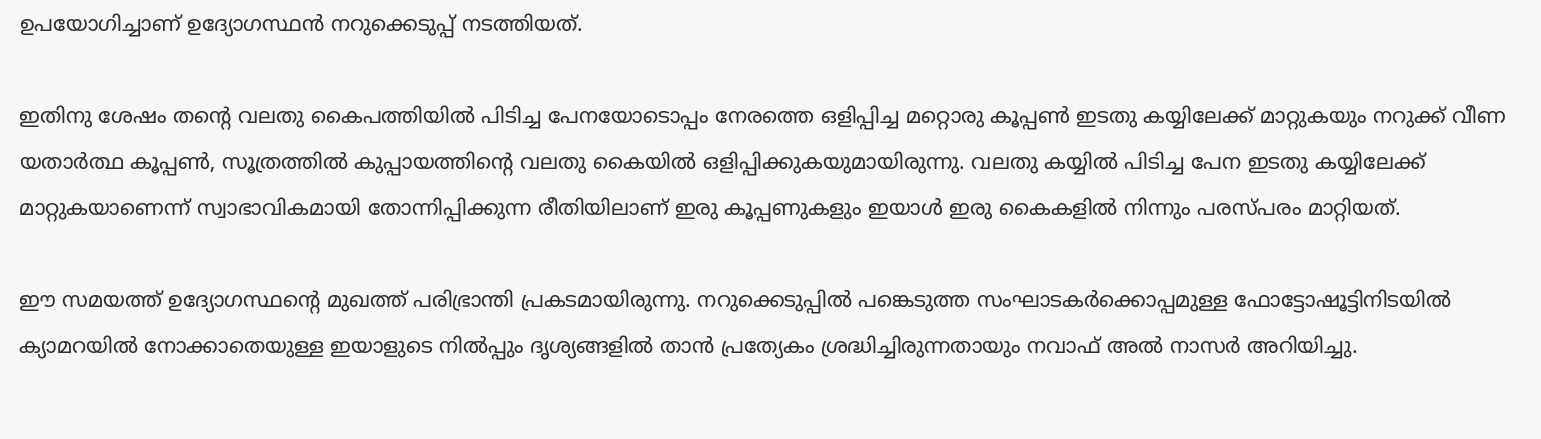ഉപയോഗിച്ചാണ് ഉദ്യോഗസ്ഥന്‍ നറുക്കെടുപ്പ് നടത്തിയത്.

ഇതിനു ശേഷം തന്റെ വലതു കൈപത്തിയില്‍ പിടിച്ച പേനയോടൊപ്പം നേരത്തെ ഒളിപ്പിച്ച മറ്റൊരു കൂപ്പണ്‍ ഇടതു കയ്യിലേക്ക് മാറ്റുകയും നറുക്ക് വീണ യതാര്‍ത്ഥ കൂപ്പണ്‍, സൂത്രത്തില്‍ കുപ്പായത്തിന്റെ വലതു കൈയില്‍ ഒളിപ്പിക്കുകയുമായിരുന്നു. വലതു കയ്യില്‍ പിടിച്ച പേന ഇടതു കയ്യിലേക്ക് മാറ്റുകയാണെന്ന് സ്വാഭാവികമായി തോന്നിപ്പിക്കുന്ന രീതിയിലാണ് ഇരു കൂപ്പണുകളും ഇയാള്‍ ഇരു കൈകളില്‍ നിന്നും പരസ്പരം മാറ്റിയത്.

ഈ സമയത്ത് ഉദ്യോഗസ്ഥന്റെ മുഖത്ത് പരിഭ്രാന്തി പ്രകടമായിരുന്നു. നറുക്കെടുപ്പില്‍ പങ്കെടുത്ത സംഘാടകര്‍ക്കൊപ്പമുള്ള ഫോട്ടോഷൂട്ടിനിടയില്‍ ക്യാമറയില്‍ നോക്കാതെയുള്ള ഇയാളുടെ നില്‍പ്പും ദൃശ്യങ്ങളില്‍ താന്‍ പ്രത്യേകം ശ്രദ്ധിച്ചിരുന്നതായും നവാഫ് അല്‍ നാസര്‍ അറിയിച്ചു.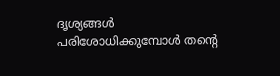ദൃശ്യങ്ങള്‍ പരിശോധിക്കുമ്പോള്‍ തന്റെ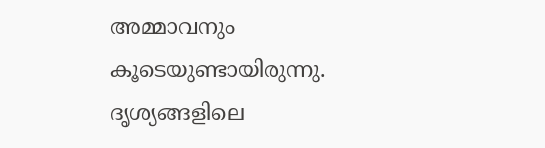അമ്മാവനും കൂടെയുണ്ടായിരുന്നു. ദൃശ്യങ്ങളിലെ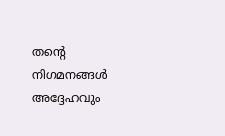തന്റെ നിഗമനങ്ങള്‍ അദ്ദേഹവും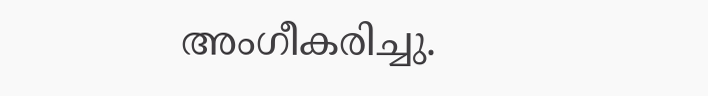അംഗീകരിച്ചു.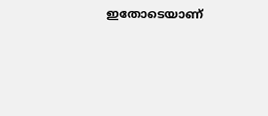ഇതോടെയാണ്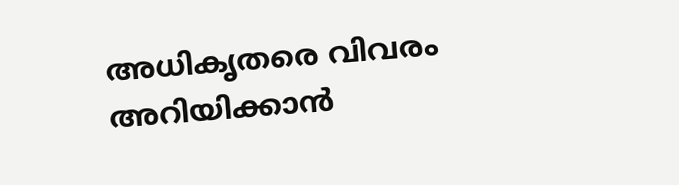അധികൃതരെ വിവരം അറിയിക്കാന്‍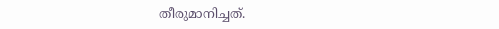തീരുമാനിച്ചത്.